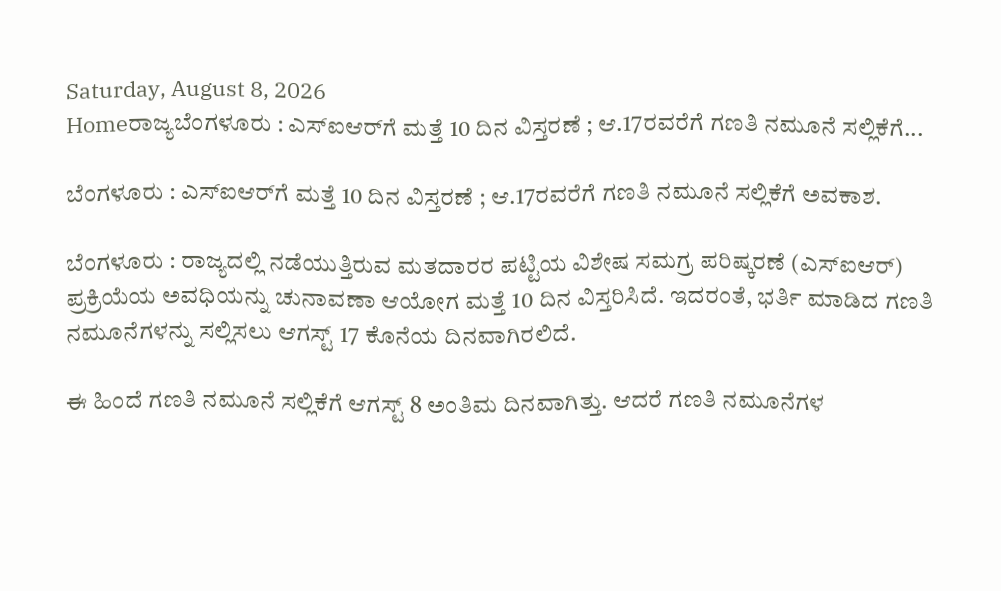Saturday, August 8, 2026
Homeರಾಜ್ಯಬೆಂಗಳೂರು : ಎಸ್‌ಐಆರ್‌ಗೆ ಮತ್ತೆ 10 ದಿನ ವಿಸ್ತರಣೆ ; ಆ.17ರವರೆಗೆ ಗಣತಿ ನಮೂನೆ ಸಲ್ಲಿಕೆಗೆ...

ಬೆಂಗಳೂರು : ಎಸ್‌ಐಆರ್‌ಗೆ ಮತ್ತೆ 10 ದಿನ ವಿಸ್ತರಣೆ ; ಆ.17ರವರೆಗೆ ಗಣತಿ ನಮೂನೆ ಸಲ್ಲಿಕೆಗೆ ಅವಕಾಶ.

ಬೆಂಗಳೂರು : ರಾಜ್ಯದಲ್ಲಿ ನಡೆಯುತ್ತಿರುವ ಮತದಾರರ ಪಟ್ಟಿಯ ವಿಶೇಷ ಸಮಗ್ರ ಪರಿಷ್ಕರಣೆ (ಎಸ್‌ಐಆರ್) ಪ್ರಕ್ರಿಯೆಯ ಅವಧಿಯನ್ನು ಚುನಾವಣಾ ಆಯೋಗ ಮತ್ತೆ 10 ದಿನ ವಿಸ್ತರಿಸಿದೆ. ಇದರಂತೆ, ಭರ್ತಿ ಮಾಡಿದ ಗಣತಿ ನಮೂನೆಗಳನ್ನು ಸಲ್ಲಿಸಲು ಆಗಸ್ಟ್ 17 ಕೊನೆಯ ದಿನವಾಗಿರಲಿದೆ.

ಈ ಹಿಂದೆ ಗಣತಿ ನಮೂನೆ ಸಲ್ಲಿಕೆಗೆ ಆಗಸ್ಟ್ 8 ಅಂತಿಮ ದಿನವಾಗಿತ್ತು. ಆದರೆ ಗಣತಿ ನಮೂನೆಗಳ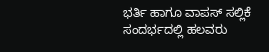ಭರ್ತಿ ಹಾಗೂ ವಾಪಸ್ ಸಲ್ಲಿಕೆ ಸಂದರ್ಭದಲ್ಲಿ ಹಲವರು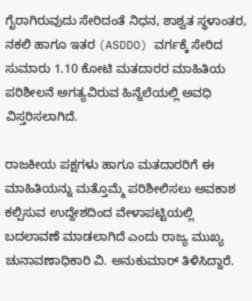ಗೈರಾಗಿರುವುದು ಸೇರಿದಂತೆ ನಿಧನ, ಶಾಶ್ವತ ಸ್ಥಳಾಂತರ, ನಕಲಿ ಹಾಗೂ ಇತರ (ASDDO) ವರ್ಗಕ್ಕೆ ಸೇರಿದ ಸುಮಾರು 1.10 ಕೋಟಿ ಮತದಾರರ ಮಾಹಿತಿಯ ಪರಿಶೀಲನೆ ಅಗತ್ಯವಿರುವ ಹಿನ್ನೆಲೆಯಲ್ಲಿ ಅವಧಿ ವಿಸ್ತರಿಸಲಾಗಿದೆ.

ರಾಜಕೀಯ ಪಕ್ಷಗಳು ಹಾಗೂ ಮತದಾರರಿಗೆ ಈ ಮಾಹಿತಿಯನ್ನು ಮತ್ತೊಮ್ಮೆ ಪರಿಶೀಲಿಸಲು ಅವಕಾಶ ಕಲ್ಪಿಸುವ ಉದ್ದೇಶದಿಂದ ವೇಳಾಪಟ್ಟಿಯಲ್ಲಿ ಬದಲಾವಣೆ ಮಾಡಲಾಗಿದೆ ಎಂದು ರಾಜ್ಯ ಮುಖ್ಯ ಚುನಾವಣಾಧಿಕಾರಿ ವಿ. ಅನುಕುಮಾರ್ ತಿಳಿಸಿದ್ದಾರೆ.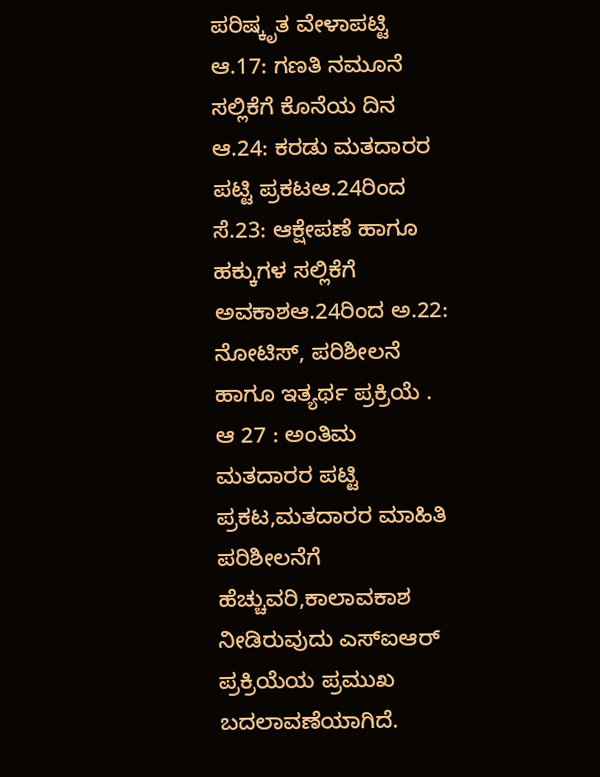ಪರಿಷ್ಕೃತ ವೇಳಾಪಟ್ಟಿ
ಆ.17: ಗಣತಿ ನಮೂನೆ ಸಲ್ಲಿಕೆಗೆ ಕೊನೆಯ ದಿನ
ಆ.24: ಕರಡು ಮತದಾರರ ಪಟ್ಟಿ ಪ್ರಕಟಆ.24ರಿಂದ ಸೆ.23: ಆಕ್ಷೇಪಣೆ ಹಾಗೂ ಹಕ್ಕುಗಳ ಸಲ್ಲಿಕೆಗೆ ಅವಕಾಶಆ.24ರಿಂದ ಅ.22: ನೋಟಿಸ್, ಪರಿಶೀಲನೆ ಹಾಗೂ ಇತ್ಯರ್ಥ ಪ್ರಕ್ರಿಯೆ . ಆ 27 : ಅಂತಿಮ ಮತದಾರರ ಪಟ್ಟಿ ಪ್ರಕಟ,ಮತದಾರರ ಮಾಹಿತಿ
ಪರಿಶೀಲನೆಗೆ ಹೆಚ್ಚುವರಿ,ಕಾಲಾವಕಾಶ ನೀಡಿರುವುದು ಎಸ್‌ಐಆರ್ ಪ್ರಕ್ರಿಯೆಯ ಪ್ರಮುಖ ಬದಲಾವಣೆಯಾಗಿದೆ.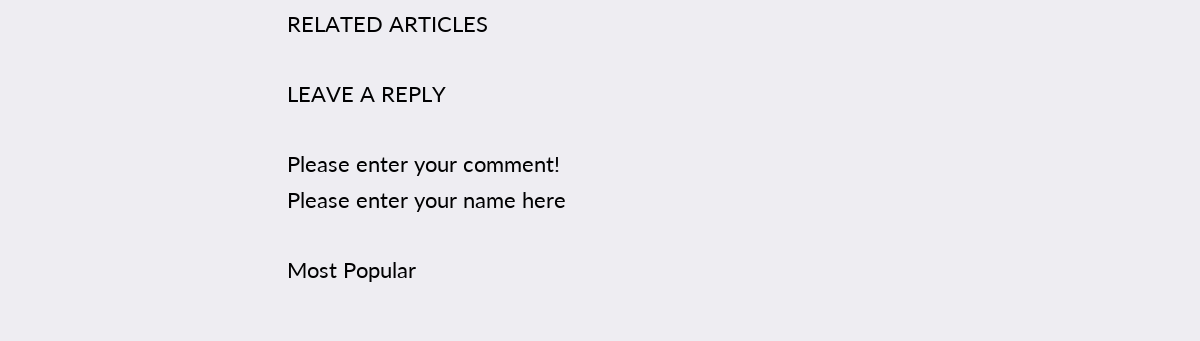RELATED ARTICLES

LEAVE A REPLY

Please enter your comment!
Please enter your name here

Most Popular